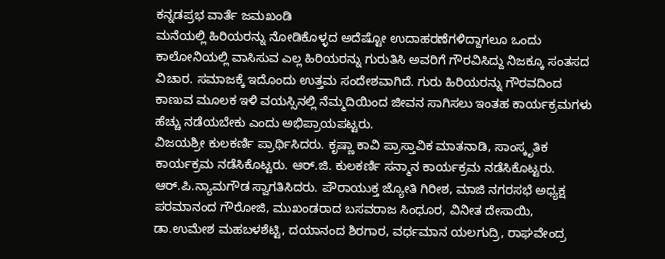ಕನ್ನಡಪ್ರಭ ವಾರ್ತೆ ಜಮಖಂಡಿ
ಮನೆಯಲ್ಲಿ ಹಿರಿಯರನ್ನು ನೋಡಿಕೊಳ್ಳದ ಅದೆಷ್ಟೋ ಉದಾಹರಣೆಗಳಿದ್ದಾಗಲೂ ಒಂದು ಕಾಲೋನಿಯಲ್ಲಿ ವಾಸಿಸುವ ಎಲ್ಲ ಹಿರಿಯರನ್ನು ಗುರುತಿಸಿ ಅವರಿಗೆ ಗೌರವಿಸಿದ್ದು ನಿಜಕ್ಕೂ ಸಂತಸದ ವಿಚಾರ. ಸಮಾಜಕ್ಕೆ ಇದೊಂದು ಉತ್ತಮ ಸಂದೇಶವಾಗಿದೆ. ಗುರು ಹಿರಿಯರನ್ನು ಗೌರವದಿಂದ ಕಾಣುವ ಮೂಲಕ ಇಳಿ ವಯಸ್ಸಿನಲ್ಲಿ ನೆಮ್ಮದಿಯಿಂದ ಜೀವನ ಸಾಗಿಸಲು ಇಂತಹ ಕಾರ್ಯಕ್ರಮಗಳು ಹೆಚ್ಚು ನಡೆಯಬೇಕು ಎಂದು ಅಭಿಪ್ರಾಯಪಟ್ಟರು.
ವಿಜಯಶ್ರೀ ಕುಲಕರ್ಣಿ ಪ್ರಾರ್ಥಿಸಿದರು. ಕೃಷ್ಣಾ ಕಾವಿ ಪ್ರಾಸ್ತಾವಿಕ ಮಾತನಾಡಿ, ಸಾಂಸ್ಕೃತಿಕ ಕಾರ್ಯಕ್ರಮ ನಡೆಸಿಕೊಟ್ಟರು. ಆರ್.ಜಿ. ಕುಲಕರ್ಣಿ ಸನ್ಮಾನ ಕಾರ್ಯಕ್ರಮ ನಡೆಸಿಕೊಟ್ಟರು. ಆರ್.ಪಿ.ನ್ಯಾಮಗೌಡ ಸ್ವಾಗತಿಸಿದರು. ಪೌರಾಯುಕ್ತ ಜ್ಯೋತಿ ಗಿರೀಶ, ಮಾಜಿ ನಗರಸಭೆ ಅಧ್ಯಕ್ಷ ಪರಮಾನಂದ ಗೌರೋಜಿ, ಮುಖಂಡರಾದ ಬಸವರಾಜ ಸಿಂಧೂರ, ವಿನೀತ ದೇಸಾಯಿ, ಡಾ.ಉಮೇಶ ಮಹಬಳಶೆಟ್ಟಿ, ದಯಾನಂದ ಶಿರಗಾರ, ವರ್ಧಮಾನ ಯಲಗುದ್ರಿ, ರಾಘವೇಂದ್ರ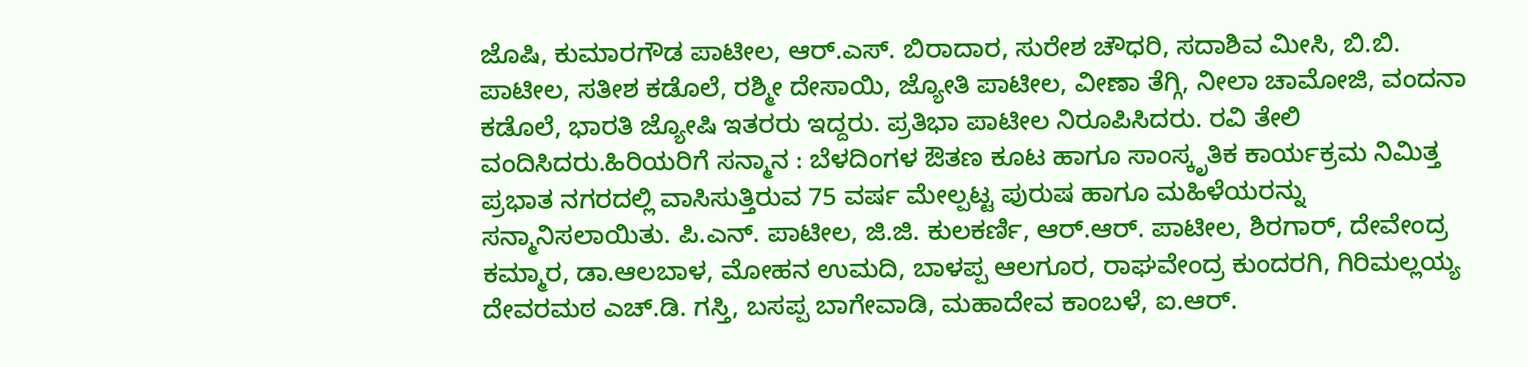ಜೊಷಿ, ಕುಮಾರಗೌಡ ಪಾಟೀಲ, ಆರ್.ಎಸ್. ಬಿರಾದಾರ, ಸುರೇಶ ಚೌಧರಿ, ಸದಾಶಿವ ಮೀಸಿ, ಬಿ.ಬಿ. ಪಾಟೀಲ, ಸತೀಶ ಕಡೊಲೆ, ರಶ್ಮೀ ದೇಸಾಯಿ, ಜ್ಯೋತಿ ಪಾಟೀಲ, ವೀಣಾ ತೆಗ್ಗಿ, ನೀಲಾ ಚಾಮೋಜಿ, ವಂದನಾ ಕಡೊಲೆ, ಭಾರತಿ ಜ್ಯೋಷಿ ಇತರರು ಇದ್ದರು. ಪ್ರತಿಭಾ ಪಾಟೀಲ ನಿರೂಪಿಸಿದರು. ರವಿ ತೇಲಿ ವಂದಿಸಿದರು.ಹಿರಿಯರಿಗೆ ಸನ್ಮಾನ : ಬೆಳದಿಂಗಳ ಔತಣ ಕೂಟ ಹಾಗೂ ಸಾಂಸ್ಕೃತಿಕ ಕಾರ್ಯಕ್ರಮ ನಿಮಿತ್ತ ಪ್ರಭಾತ ನಗರದಲ್ಲಿ ವಾಸಿಸುತ್ತಿರುವ 75 ವರ್ಷ ಮೇಲ್ಪಟ್ಟ ಪುರುಷ ಹಾಗೂ ಮಹಿಳೆಯರನ್ನು ಸನ್ಮಾನಿಸಲಾಯಿತು. ಪಿ.ಎನ್. ಪಾಟೀಲ, ಜಿ.ಜಿ. ಕುಲಕರ್ಣಿ, ಆರ್.ಆರ್. ಪಾಟೀಲ, ಶಿರಗಾರ್, ದೇವೇಂದ್ರ ಕಮ್ಮಾರ, ಡಾ.ಆಲಬಾಳ, ಮೋಹನ ಉಮದಿ, ಬಾಳಪ್ಪ ಆಲಗೂರ, ರಾಘವೇಂದ್ರ ಕುಂದರಗಿ, ಗಿರಿಮಲ್ಲಯ್ಯ ದೇವರಮಠ ಎಚ್.ಡಿ. ಗಸ್ತಿ, ಬಸಪ್ಪ ಬಾಗೇವಾಡಿ, ಮಹಾದೇವ ಕಾಂಬಳೆ, ಐ.ಆರ್.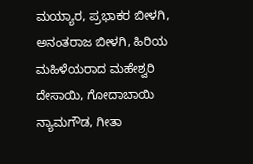ಮಯ್ಯಾರ, ಪ್ರಭಾಕರ ಬೀಳಗಿ, ಅನಂತರಾಜ ಬೀಳಗಿ, ಹಿರಿಯ ಮಹಿಳೆಯರಾದ ಮಹೇಶ್ವರಿ ದೇಸಾಯಿ, ಗೋದಾಬಾಯಿ ನ್ಯಾಮಗೌಡ, ಗೀತಾ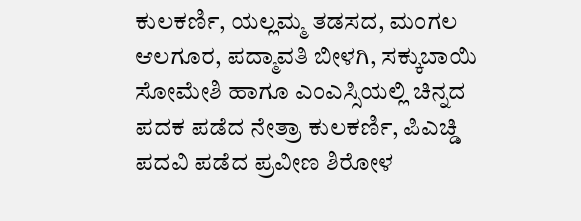ಕುಲಕರ್ಣಿ, ಯಲ್ಲಮ್ಮ ತಡಸದ, ಮಂಗಲ ಆಲಗೂರ, ಪದ್ಮಾವತಿ ಬೀಳಗಿ, ಸಕ್ಕುಬಾಯಿ ಸೋಮೇಶಿ ಹಾಗೂ ಎಂಎಸ್ಸಿಯಲ್ಲಿ ಚಿನ್ನದ ಪದಕ ಪಡೆದ ನೇತ್ರಾ ಕುಲಕರ್ಣಿ, ಪಿಎಚ್ಡಿ ಪದವಿ ಪಡೆದ ಪ್ರವೀಣ ಶಿರೋಳ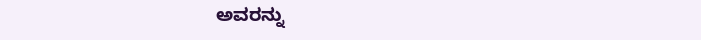ಅವರನ್ನು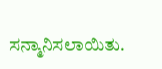ಸನ್ಮಾನಿಸಲಾಯಿತು.